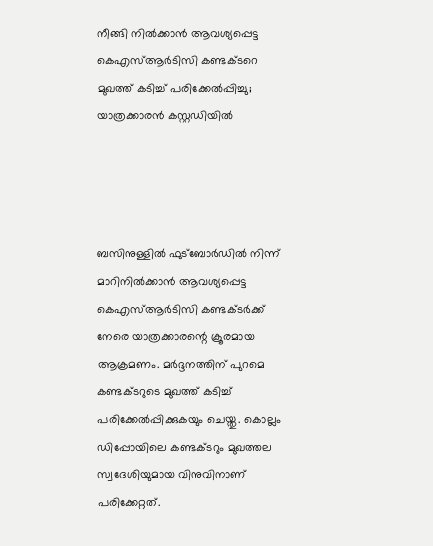നീങ്ങി നിൽക്കാൻ ആവശ്യപ്പെട്ട കെഎസ്ആർടിസി കണ്ടക്ടറെ മുഖത്ത് കടിച്ച് പരിക്കേൽപ്പിച്ചു; യാത്രക്കാരൻ കസ്റ്റഡിയിൽ




ബസിനുള്ളിൽ ഫുട്ബോർഡിൽ നിന്ന് മാറിനിൽക്കാൻ ആവശ്യപ്പെട്ട കെഎസ്ആർടിസി കണ്ടക്ടർക്ക് നേരെ യാത്രക്കാരന്റെ ക്രൂരമായ ആക്രമണം. മർദ്ദനത്തിന് പുറമെ കണ്ടക്ടറുടെ മുഖത്ത് കടിച്ച് പരിക്കേൽപ്പിക്കുകയും ചെയ്തു. കൊല്ലം ഡിപ്പോയിലെ കണ്ടക്ടറും മുഖത്തല സ്വദേശിയുമായ വിനുവിനാണ് പരിക്കേറ്റത്.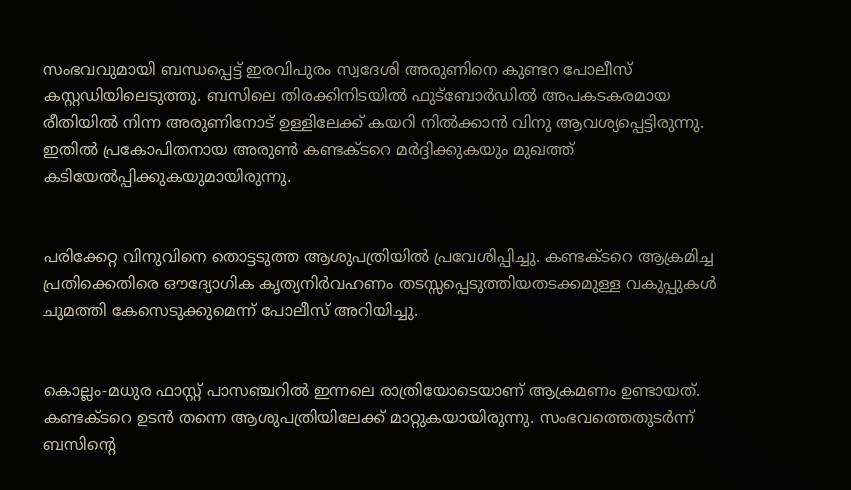സംഭവവുമായി ബന്ധപ്പെട്ട് ഇരവിപുരം സ്വദേശി അരുണിനെ കുണ്ടറ പോലീസ് കസ്റ്റഡിയിലെടുത്തു. ബസിലെ തിരക്കിനിടയിൽ ഫുട്ബോർഡിൽ അപകടകരമായ രീതിയിൽ നിന്ന അരുണിനോട് ഉള്ളിലേക്ക് കയറി നിൽക്കാൻ വിനു ആവശ്യപ്പെട്ടിരുന്നു. ഇതിൽ പ്രകോപിതനായ അരുൺ കണ്ടക്ടറെ മർദ്ദിക്കുകയും മുഖത്ത് കടിയേൽപ്പിക്കുകയുമായിരുന്നു.


പരിക്കേറ്റ വിനുവിനെ തൊട്ടടുത്ത ആശുപത്രിയിൽ പ്രവേശിപ്പിച്ചു. കണ്ടക്ടറെ ആക്രമിച്ച പ്രതിക്കെതിരെ ഔദ്യോഗിക കൃത്യനിർവഹണം തടസ്സപ്പെടുത്തിയതടക്കമുള്ള വകുപ്പുകൾ ചുമത്തി കേസെടുക്കുമെന്ന് പോലീസ് അറിയിച്ചു.


കൊല്ലം-മധുര ഫാസ്റ്റ് പാസഞ്ചറിൽ ഇന്നലെ രാത്രിയോടെയാണ് ആക്രമണം ഉണ്ടായത്. കണ്ടക്ടറെ ഉടൻ തന്നെ ആശുപത്രിയിലേക്ക് മാറ്റുകയായിരുന്നു. സംഭവത്തെതുടര്‍ന്ന് ബസിന്‍റെ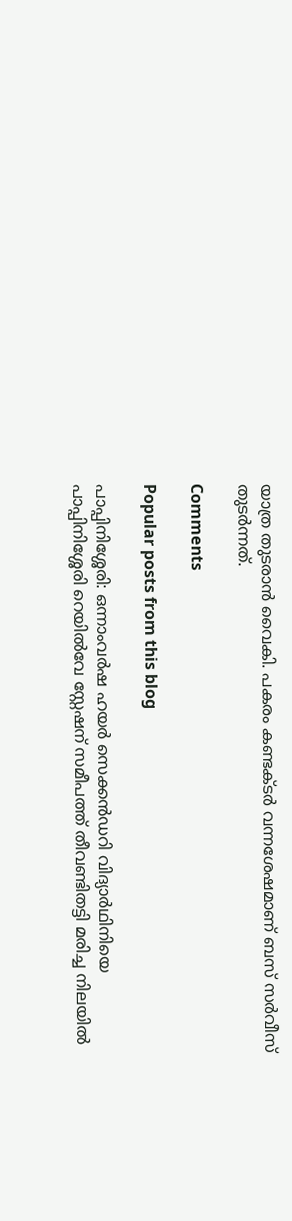യാത്ര തുടരാൻ വൈകി. പകരം കണ്ടക്ടർ വന്നശേഷമാണ് ബസ് സർവീസ് തുടർന്നത്.

Comments

Popular posts from this blog

പാപ്പിനിശ്ശേരി: ഒന്നാംവർഷ ഹയർ സെക്കൻഡറി വിദ്യാർഥിനിയെ പാപ്പിനിശ്ശേരി റെയിൽവേ സ്റ്റേഷന് സമീപത്ത് തീവണ്ടിതട്ടി മരിച്ച നിലയിൽ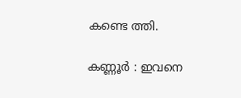കണ്ടെ ത്തി.

കണ്ണൂർ : ഇവനെ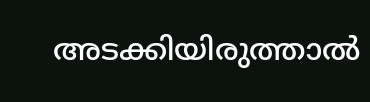അടക്കിയിരുത്താൽ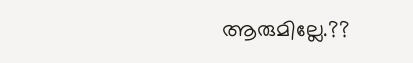ആരുമില്ലേ.??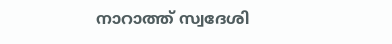നാറാത്ത് സ്വദേശി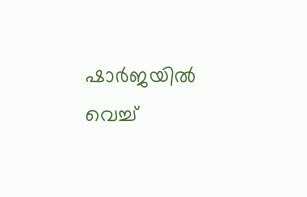ഷാർജയിൽ വെച്ച്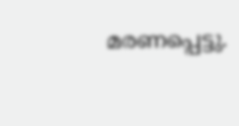മരണപ്പെട്ടു.